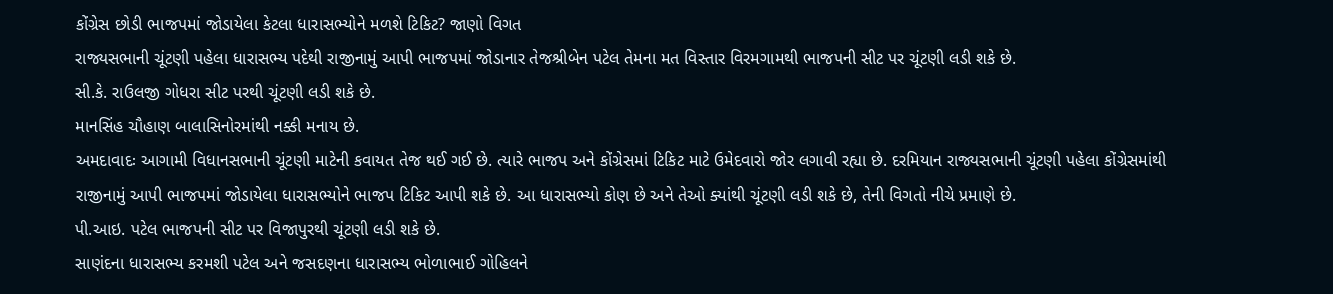કોંગ્રેસ છોડી ભાજપમાં જોડાયેલા કેટલા ધારાસભ્યોને મળશે ટિકિટ? જાણો વિગત
રાજ્યસભાની ચૂંટણી પહેલા ધારાસભ્ય પદેથી રાજીનામું આપી ભાજપમાં જોડાનાર તેજશ્રીબેન પટેલ તેમના મત વિસ્તાર વિરમગામથી ભાજપની સીટ પર ચૂંટણી લડી શકે છે.
સી.કે. રાઉલજી ગોધરા સીટ પરથી ચૂંટણી લડી શકે છે.
માનસિંહ ચૌહાણ બાલાસિનોરમાંથી નક્કી મનાય છે.
અમદાવાદઃ આગામી વિધાનસભાની ચૂંટણી માટેની કવાયત તેજ થઈ ગઈ છે. ત્યારે ભાજપ અને કોંગ્રેસમાં ટિકિટ માટે ઉમેદવારો જોર લગાવી રહ્યા છે. દરમિયાન રાજ્યસભાની ચૂંટણી પહેલા કોંગ્રેસમાંથી રાજીનામું આપી ભાજપમાં જોડાયેલા ધારાસભ્યોને ભાજપ ટિકિટ આપી શકે છે. આ ધારાસભ્યો કોણ છે અને તેઓ ક્યાંથી ચૂંટણી લડી શકે છે, તેની વિગતો નીચે પ્રમાણે છે.
પી.આઇ. પટેલ ભાજપની સીટ પર વિજાપુરથી ચૂંટણી લડી શકે છે.
સાણંદના ધારાસભ્ય કરમશી પટેલ અને જસદણના ધારાસભ્ય ભોળાભાઈ ગોહિલને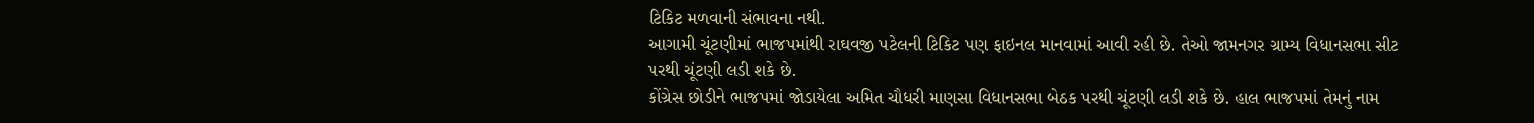ટિકિટ મળવાની સંભાવના નથી.
આગામી ચૂંટણીમાં ભાજપમાંથી રાઘવજી પટેલની ટિકિટ પણ ફાઇનલ માનવામાં આવી રહી છે. તેઓ જામનગર ગ્રામ્ય વિધાનસભા સીટ પરથી ચૂંટણી લડી શકે છે.
કોંગ્રેસ છોડીને ભાજપમાં જોડાયેલા અમિત ચૌધરી માણસા વિધાનસભા બેઠક પરથી ચૂંટણી લડી શકે છે. હાલ ભાજપમાં તેમનું નામ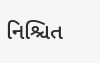નિશ્ચિત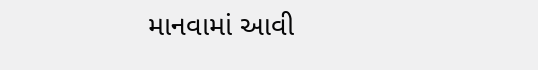માનવામાં આવી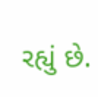રહ્યું છે.